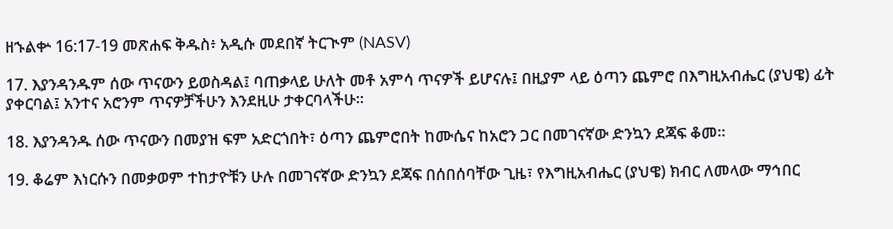ዘኁልቍ 16:17-19 መጽሐፍ ቅዱስ፥ አዲሱ መደበኛ ትርጒም (NASV)

17. እያንዳንዱም ሰው ጥናውን ይወስዳል፤ ባጠቃላይ ሁለት መቶ አምሳ ጥናዎች ይሆናሉ፤ በዚያም ላይ ዕጣን ጨምሮ በእግዚአብሔር (ያህዌ) ፊት ያቀርባል፤ አንተና አሮንም ጥናዎቻችሁን እንደዚሁ ታቀርባላችሁ።

18. እያንዳንዱ ሰው ጥናውን በመያዝ ፍም አድርጎበት፣ ዕጣን ጨምሮበት ከሙሴና ከአሮን ጋር በመገናኛው ድንኳን ደጃፍ ቆመ።

19. ቆሬም እነርሱን በመቃወም ተከታዮቹን ሁሉ በመገናኛው ድንኳን ደጃፍ በሰበሰባቸው ጊዜ፣ የእግዚአብሔር (ያህዌ) ክብር ለመላው ማኅበር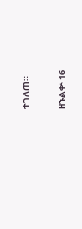ተገለጠ።

ዘኁልቍ 16